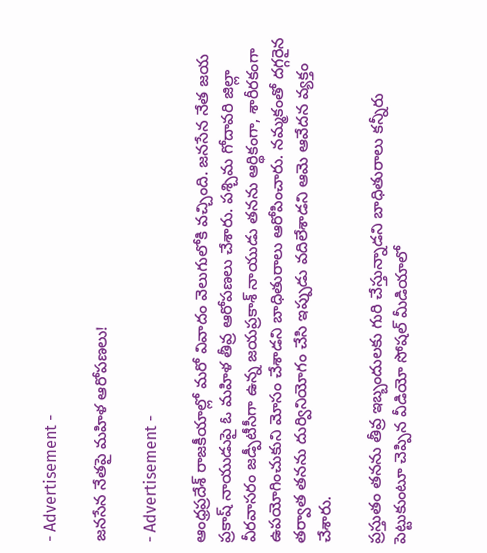- Advertisement -

జనసేన నేతపై మహిళ ఆరోపణలు!

- Advertisement -

ఆంధ్రప్రదేశ్ రాజకీయాల్లో మరో వివాదం వెలుగులోకి వచ్చింది. జనసేన నేత జయ ప్రకాష్ నాయుడుపై ఓ మహిళ తీవ్ర ఆరోపణలు చేశారు. పశ్చిమ గోదావరి జిల్లా వీరవాసరం జడ్పీటీసీగా ఉన్న జయప్రకాశ్ నాయుడు తనను ఆర్థికంగా, శారీరకంగా ఉపయోగించుకుని మోసం చేశాడని బాధితురాలు ఆరోపించారు. నమ్మకంతో దగ్గరైన తర్వాత తనను దుర్వినియోగం చేసి ఇప్పుడు వదిలేశాడని ఆమె ఆవేదన వ్యక్తం చేశారు.

ప్రస్తుతం తనను తీవ్ర ఇబ్బందులకు గురి చేస్తున్నాడని బాధితురాలు కన్నీరు పెట్టుకుంటూ చెప్పిన వీడియో సోషల్ మీడియాలో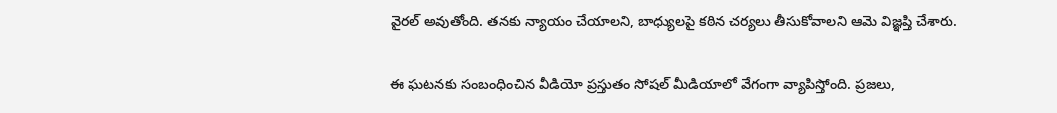వైరల్ అవుతోంది. తనకు న్యాయం చేయాలని, బాధ్యులపై కఠిన చర్యలు తీసుకోవాలని ఆమె విజ్ఞప్తి చేశారు.

ఈ ఘటనకు సంబంధించిన వీడియో ప్రస్తుతం సోషల్ మీడియాలో వేగంగా వ్యాపిస్తోంది. ప్రజలు,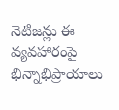నెటిజన్లు ఈ వ్యవహారంపై భిన్నాభిప్రాయాలు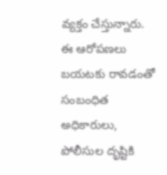వ్యక్తం చేస్తున్నారు.
ఈ ఆరోపణలు బయటకు రావడంతో సంబంధిత అధికారులు, పోలీసుల దృష్టికి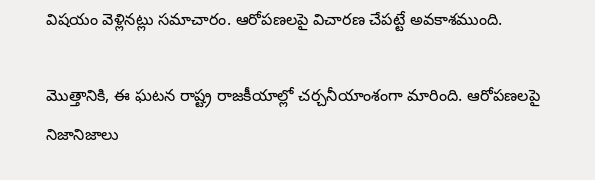విషయం వెళ్లినట్లు సమాచారం. ఆరోపణలపై విచారణ చేపట్టే అవకాశముంది.

మొత్తానికి, ఈ ఘటన రాష్ట్ర రాజకీయాల్లో చర్చనీయాంశంగా మారింది. ఆరోపణలపై నిజానిజాలు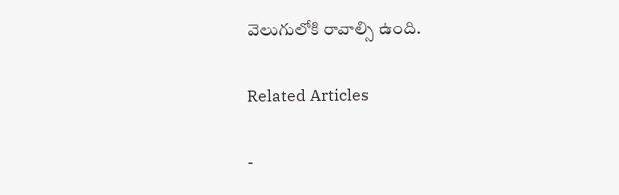వెలుగులోకి రావాల్సి ఉంది.

Related Articles

-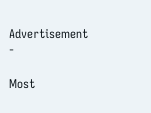Advertisement -

Most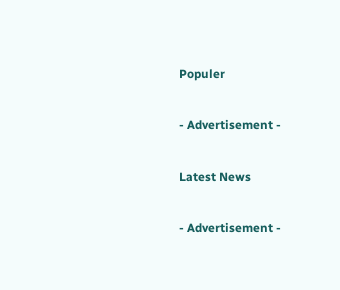Populer

- Advertisement -

Latest News

- Advertisement -